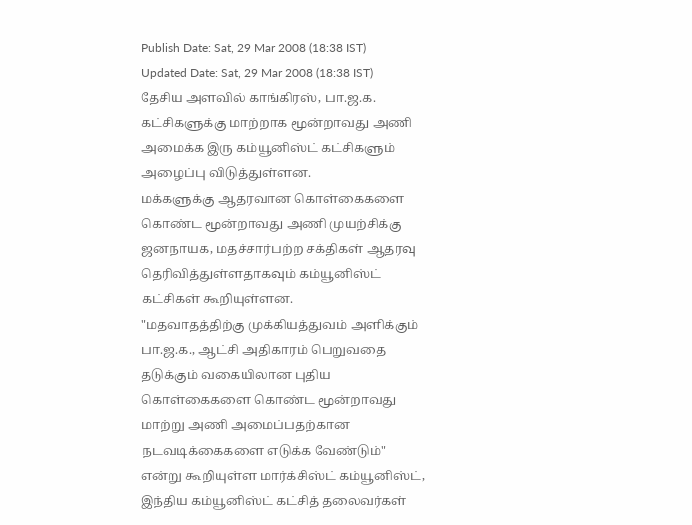Publish Date: Sat, 29 Mar 2008 (18:38 IST)
Updated Date: Sat, 29 Mar 2008 (18:38 IST)
தேசிய அளவில் காங்கிரஸ், பா.ஜ.க. கட்சிகளுக்கு மாற்றாக மூன்றாவது அணி அமைக்க இரு கம்யூனிஸ்ட் கட்சிகளும் அழைப்பு விடுத்துள்ளன.
மக்களுக்கு ஆதரவான கொள்கைகளை கொண்ட மூன்றாவது அணி முயற்சிக்கு ஜனநாயக, மதச்சார்பற்ற சக்திகள் ஆதரவு தெரிவித்துள்ளதாகவும் கம்யூனிஸ்ட் கட்சிகள் கூறியுள்ளன.
"மதவாதத்திற்கு முக்கியத்துவம் அளிக்கும் பா.ஜ.க., ஆட்சி அதிகாரம் பெறுவதை தடுக்கும் வகையிலான புதிய கொள்கைகளை கொண்ட மூன்றாவது மாற்று அணி அமைப்பதற்கான நடவடிக்கைகளை எடுக்க வேண்டும்" என்று கூறியுள்ள மார்க்சிஸ்ட் கம்யூனிஸ்ட், இந்திய கம்யூனிஸ்ட் கட்சித் தலைவர்கள்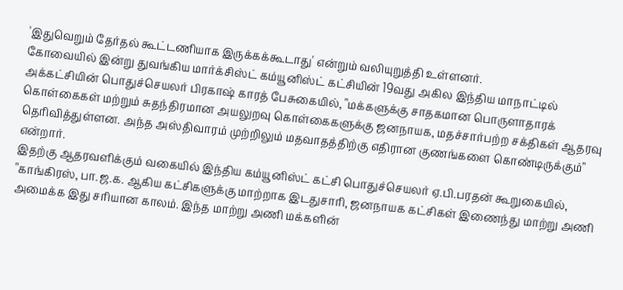'இதுவெறும் தேர்தல் கூட்டணியாக இருக்கக்கூடாது' என்றும் வலியுறுத்தி உள்ளனர்.
கோவையில் இன்று துவங்கிய மார்க்சிஸ்ட் கம்யூனிஸ்ட் கட்சியின் 19வது அகில இந்திய மாநாட்டில் அக்கட்சியின் பொதுச்செயலர் பிரகாஷ் காரத் பேசுகையில், "மக்களுக்கு சாதகமான பொருளாதாரக் கொள்கைகள் மற்றும் சுதந்திரமான அயலுறவு கொள்கைகளுக்கு ஜனநாயக, மதச்சார்பற்ற சக்திகள் ஆதரவு தெரிவித்துள்ளன. அந்த அஸ்திவாரம் முற்றிலும் மதவாதத்திற்கு எதிரான குணங்களை கொண்டிருக்கும்" என்றார்.
இதற்கு ஆதரவளிக்கும் வகையில் இந்திய கம்யூனிஸ்ட் கட்சி பொதுச்செயலர் ஏ.பி.பரதன் கூறுகையில், "காங்கிரஸ், பா.ஜ.க. ஆகிய கட்சிகளுக்கு மாற்றாக இடதுசாரி, ஜனநாயக கட்சிகள் இணைந்து மாற்று அணி அமைக்க இது சரியான காலம். இந்த மாற்று அணி மக்களின்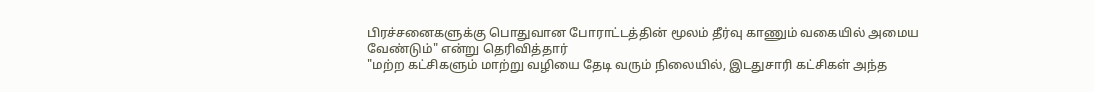பிரச்சனைகளுக்கு பொதுவான போராட்டத்தின் மூலம் தீர்வு காணும் வகையில் அமைய வேண்டும்" என்று தெரிவித்தார்
"மற்ற கட்சிகளும் மாற்று வழியை தேடி வரும் நிலையில், இடதுசாரி கட்சிகள் அந்த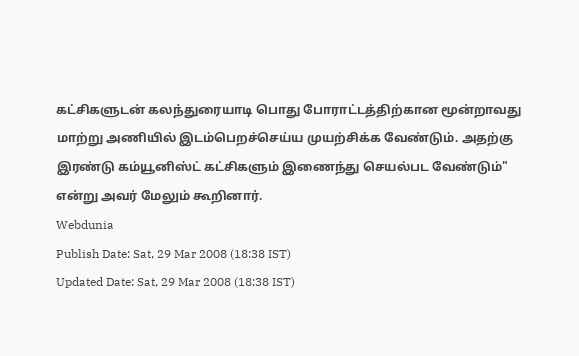கட்சிகளுடன் கலந்துரையாடி பொது போராட்டத்திற்கான மூன்றாவது மாற்று அணியில் இடம்பெறச்செய்ய முயற்சிக்க வேண்டும். அதற்கு இரண்டு கம்யூனிஸ்ட் கட்சிகளும் இணைந்து செயல்பட வேண்டும்" என்று அவர் மேலும் கூறினார்.
Webdunia
Publish Date: Sat, 29 Mar 2008 (18:38 IST)
Updated Date: Sat, 29 Mar 2008 (18:38 IST)